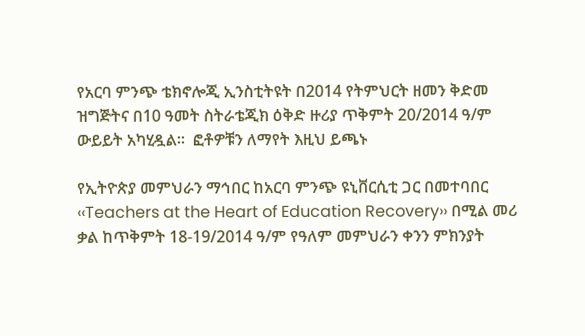የአርባ ምንጭ ቴክኖሎጂ ኢንስቲትዩት በ2014 የትምህርት ዘመን ቅድመ ዝግጅትና በ10 ዓመት ስትራቴጂክ ዕቅድ ዙሪያ ጥቅምት 20/2014 ዓ/ም ውይይት አካሂዷል፡፡  ፎቶዎቹን ለማየት እዚህ ይጫኑ

የኢትዮጵያ መምህራን ማኅበር ከአርባ ምንጭ ዩኒቨርሲቲ ጋር በመተባበር ‹‹Teachers at the Heart of Education Recovery›› በሚል መሪ ቃል ከጥቅምት 18-19/2014 ዓ/ም የዓለም መምህራን ቀንን ምክንያት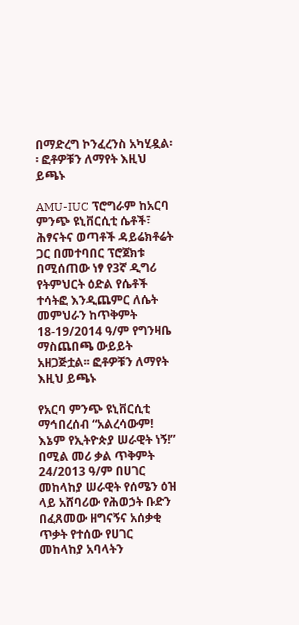በማድረግ ኮንፈረንስ አካሂዷል፡፡ ፎቶዎቹን ለማየት እዚህ ይጫኑ

AMU-IUC ፕሮግራም ከአርባ ምንጭ ዩኒቨርሲቲ ሴቶች፣ ሕፃናትና ወጣቶች ዳይሬክቶሬት ጋር በመተባበር ፕሮጀክቱ በሚሰጠው ነፃ የ3ኛ ዲግሪ የትምህርት ዕድል የሴቶች ተሳትፎ እንዲጨምር ለሴት መምህራን ከጥቅምት 18-19/2014 ዓ/ም የግንዛቤ ማስጨበጫ ውይይት አዘጋጅቷል፡፡ ፎቶዎቹን ለማየት እዚህ ይጫኑ

የአርባ ምንጭ ዩኒቨርሲቲ ማኅበረሰብ “አልረሳውም! እኔም የኢትዮጵያ ሠራዊት ነኝ!” በሚል መሪ ቃል ጥቅምት 24/2013 ዓ/ም በሀገር መከላከያ ሠራዊት የሰሜን ዕዝ ላይ አሸባሪው የሕወኃት ቡድን በፈጸመው ዘግናኝና አሰቃቂ ጥቃት የተሰው የሀገር መከላከያ አባላትን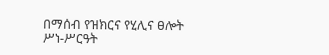በማሰብ የዝክርና የሂሊና ፀሎት ሥነ-ሥርዓት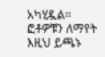አካሂዷል፡፡  ፎቶዎቹን ለማየት እዚህ ይጫኑ